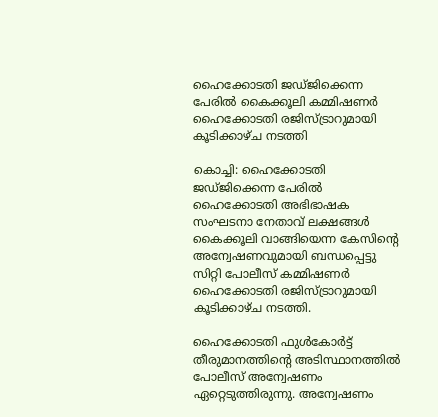ഹൈക്കോടതി ജഡ്ജിക്കെന്ന പേരില്‍ കൈക്കൂലി കമ്മിഷണര്‍ ഹൈക്കോടതി രജിസ്ട്രാറുമായി കൂടിക്കാഴ്ച നടത്തി

കൊച്ചി: ഹൈക്കോടതി ജഡ്ജിക്കെന്ന പേരില്‍ ഹൈക്കോടതി അഭിഭാഷക സംഘടനാ നേതാവ് ലക്ഷങ്ങള്‍ കൈക്കൂലി വാങ്ങിയെന്ന കേസിന്റെ അന്വേഷണവുമായി ബന്ധപ്പെട്ടു സിറ്റി പോലീസ് കമ്മിഷണര്‍ ഹൈക്കോടതി രജിസ്ട്രാറുമായി കൂടിക്കാഴ്ച നടത്തി.

ഹൈക്കോടതി ഫുള്‍കോര്‍ട്ട് തീരുമാനത്തിന്റെ അടിസ്ഥാനത്തില്‍ പോലീസ് അന്വേഷണം ഏറ്റെടുത്തിരുന്നു. അന്വേഷണം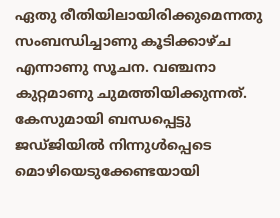ഏതു രീതിയിലായിരിക്കുമെന്നതു സംബന്ധിച്ചാണു കൂടിക്കാഴ്ച എന്നാണു സൂചന. വഞ്ചനാ കുറ്റമാണു ചുമത്തിയിക്കുന്നത്. കേസുമായി ബന്ധപ്പെട്ടു ജഡ്ജിയില്‍ നിന്നുള്‍പ്പെടെ മൊഴിയെടുക്കേണ്ടയായി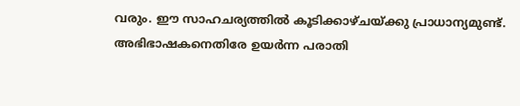വരും. ഈ സാഹചര്യത്തില്‍ കൂടിക്കാഴ്ചയ്ക്കു പ്രാധാന്യമുണ്ട്.
അഭിഭാഷകനെതിരേ ഉയര്‍ന്ന പരാതി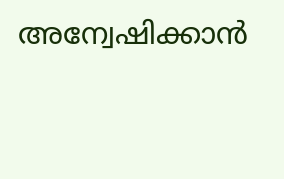അന്വേഷിക്കാന്‍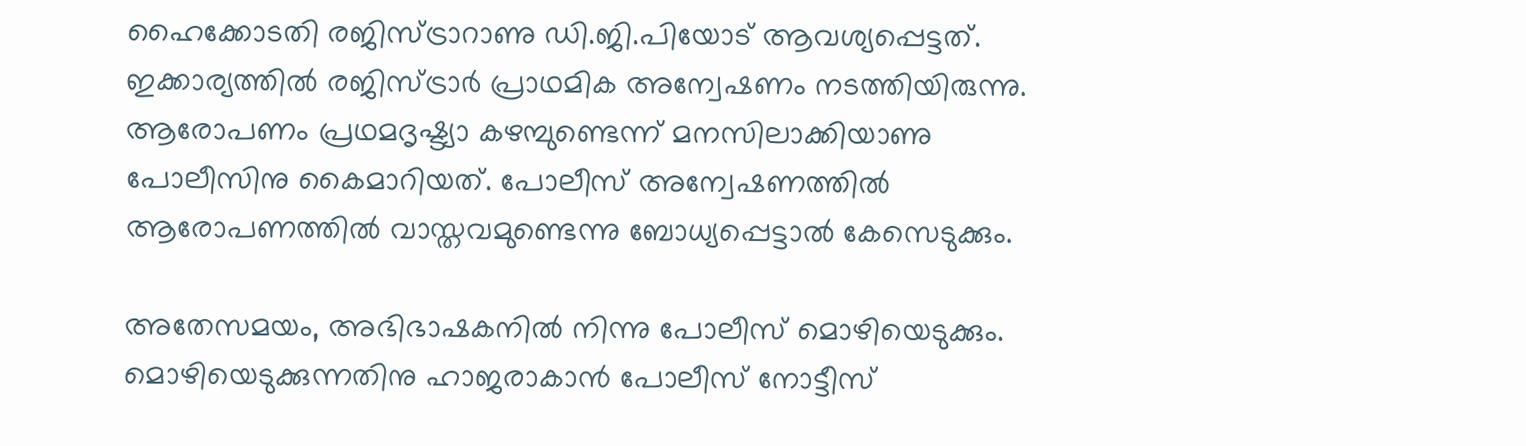ഹൈക്കോടതി രജിസ്ട്രാറാണു ഡി.ജി.പിയോട് ആവശ്യപ്പെട്ടത്. ഇക്കാര്യത്തില്‍ രജിസ്ട്രാര്‍ പ്രാഥമിക അന്വേഷണം നടത്തിയിരുന്നു. ആരോപണം പ്രഥമദൃഷ്ട്യാ കഴമ്പുണ്ടെന്ന് മനസിലാക്കിയാണു പോലീസിനു കൈമാറിയത്. പോലീസ് അന്വേഷണത്തില്‍ ആരോപണത്തില്‍ വാസ്തവമുണ്ടെന്നു ബോധ്യപ്പെട്ടാല്‍ കേസെടുക്കും.

അതേസമയം, അഭിഭാഷകനില്‍ നിന്നു പോലീസ് മൊഴിയെടുക്കും. മൊഴിയെടുക്കുന്നതിനു ഹാജരാകാന്‍ പോലീസ് നോട്ടീസ്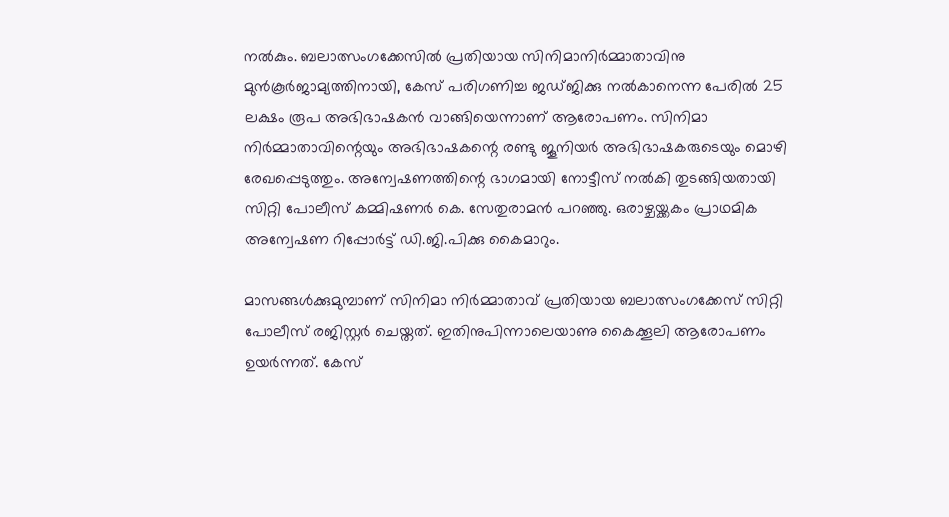നല്‍കും. ബലാത്സംഗക്കേസില്‍ പ്രതിയായ സിനിമാനിര്‍മ്മാതാവിനു മുന്‍കൂര്‍ജാമ്യത്തിനായി, കേസ് പരിഗണിച്ച ജഡ്ജിക്കു നല്‍കാനെന്ന പേരില്‍ 25 ലക്ഷം രൂപ അഭിഭാഷകന്‍ വാങ്ങിയെന്നാണ് ആരോപണം. സിനിമാ നിര്‍മ്മാതാവിന്റെയും അഭിഭാഷകന്റെ രണ്ടു ജൂനിയര്‍ അഭിഭാഷകരുടെയും മൊഴി രേഖപ്പെടുത്തും. അന്വേഷണത്തിന്റെ ഭാഗമായി നോട്ടീസ് നല്‍കി തുടങ്ങിയതായി സിറ്റി പോലീസ് കമ്മിഷണര്‍ കെ. സേതുരാമന്‍ പറഞ്ഞു. ഒരാഴ്ചയ്ക്കകം പ്രാഥമിക അന്വേഷണ റിപ്പോര്‍ട്ട് ഡി.ജി.പിക്കു കൈമാറും.

മാസങ്ങള്‍ക്കുമുമ്പാണ് സിനിമാ നിര്‍മ്മാതാവ് പ്രതിയായ ബലാത്സംഗക്കേസ് സിറ്റി പോലീസ് രജിസ്റ്റര്‍ ചെയ്തത്. ഇതിനുപിന്നാലെയാണു കൈക്കൂലി ആരോപണം ഉയര്‍ന്നത്. കേസ്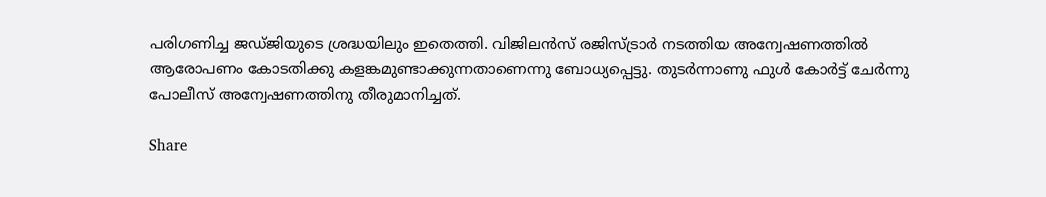പരിഗണിച്ച ജഡ്ജിയുടെ ശ്രദ്ധയിലും ഇതെത്തി. വിജിലന്‍സ് രജിസ്ട്രാര്‍ നടത്തിയ അന്വേഷണത്തില്‍ ആരോപണം കോടതിക്കു കളങ്കമുണ്ടാക്കുന്നതാണെന്നു ബോധ്യപ്പെട്ടു. തുടര്‍ന്നാണു ഫുള്‍ കോര്‍ട്ട് ചേര്‍ന്നു പോലീസ് അന്വേഷണത്തിനു തീരുമാനിച്ചത്.

Share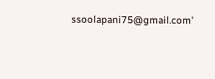ssoolapani75@gmail.com'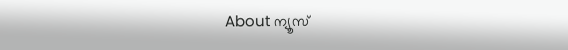About ന്യൂസ്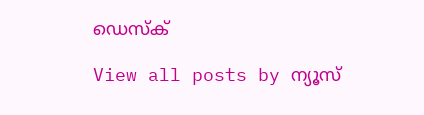ഡെസ്ക്

View all posts by ന്യൂസ്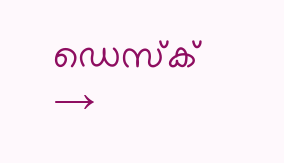ഡെസ്ക് →